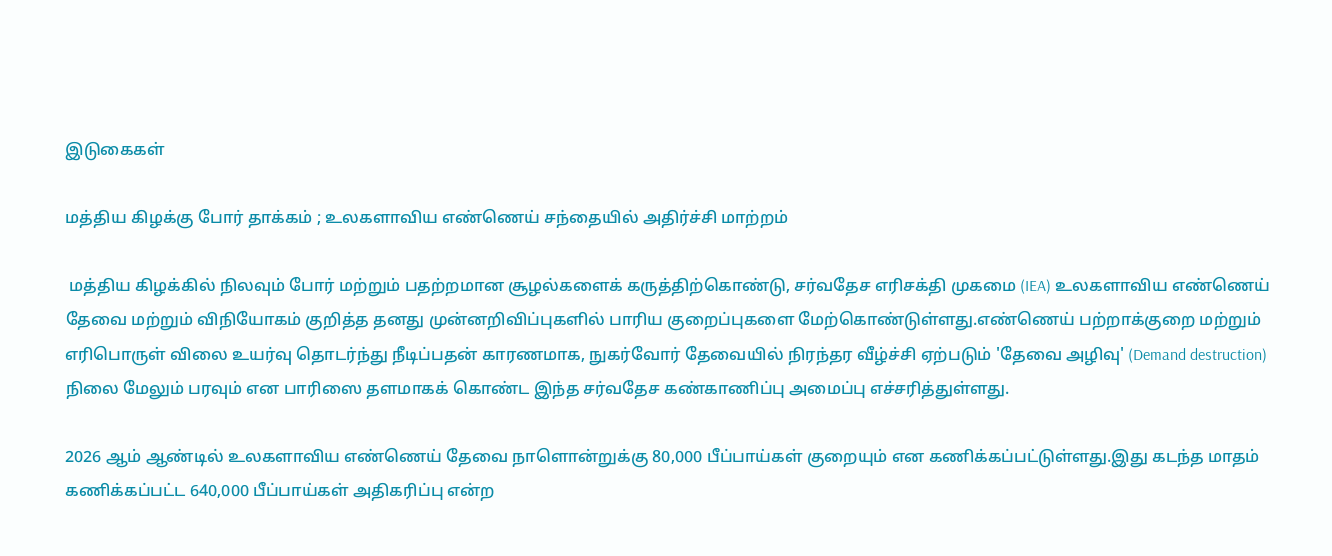இடுகைகள்

மத்திய கிழக்கு போர் தாக்கம் ; உலகளாவிய எண்ணெய் சந்தையில் அதிர்ச்சி மாற்றம்

 மத்திய கிழக்கில் நிலவும் போர் மற்றும் பதற்றமான சூழல்களைக் கருத்திற்கொண்டு, சர்வதேச எரிசக்தி முகமை (IEA) உலகளாவிய எண்ணெய் தேவை மற்றும் விநியோகம் குறித்த தனது முன்னறிவிப்புகளில் பாரிய குறைப்புகளை மேற்கொண்டுள்ளது.எண்ணெய் பற்றாக்குறை மற்றும் எரிபொருள் விலை உயர்வு தொடர்ந்து நீடிப்பதன் காரணமாக, நுகர்வோர் தேவையில் நிரந்தர வீழ்ச்சி ஏற்படும் 'தேவை அழிவு' (Demand destruction) நிலை மேலும் பரவும் என பாரிஸை தளமாகக் கொண்ட இந்த சர்வதேச கண்காணிப்பு அமைப்பு எச்சரித்துள்ளது.

2026 ஆம் ஆண்டில் உலகளாவிய எண்ணெய் தேவை நாளொன்றுக்கு 80,000 பீப்பாய்கள் குறையும் என கணிக்கப்பட்டுள்ளது.இது கடந்த மாதம் கணிக்கப்பட்ட 640,000 பீப்பாய்கள் அதிகரிப்பு என்ற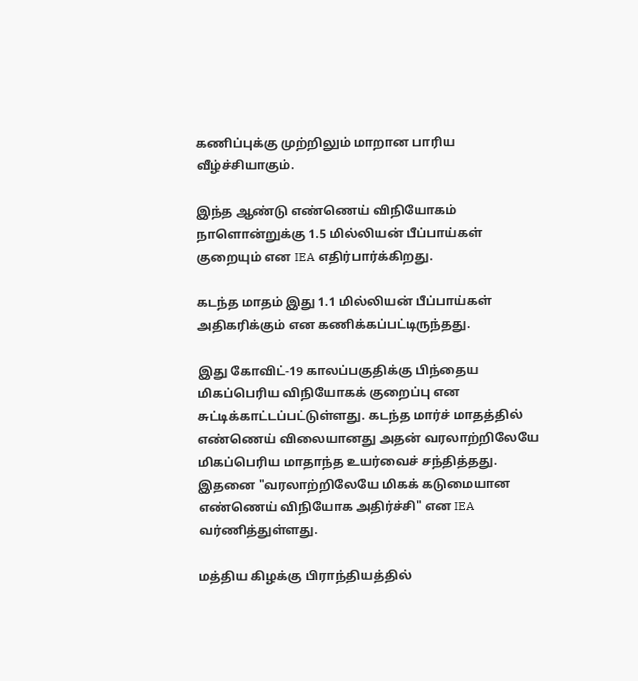கணிப்புக்கு முற்றிலும் மாறான பாரிய வீழ்ச்சியாகும்.

இந்த ஆண்டு எண்ணெய் விநியோகம் நாளொன்றுக்கு 1.5 மில்லியன் பீப்பாய்கள் குறையும் என IEA எதிர்பார்க்கிறது.

கடந்த மாதம் இது 1.1 மில்லியன் பீப்பாய்கள் அதிகரிக்கும் என கணிக்கப்பட்டிருந்தது.

இது கோவிட்-19 காலப்பகுதிக்கு பிந்தைய மிகப்பெரிய விநியோகக் குறைப்பு என சுட்டிக்காட்டப்பட்டுள்ளது. கடந்த மார்ச் மாதத்தில் எண்ணெய் விலையானது அதன் வரலாற்றிலேயே மிகப்பெரிய மாதாந்த உயர்வைச் சந்தித்தது. இதனை "வரலாற்றிலேயே மிகக் கடுமையான எண்ணெய் விநியோக அதிர்ச்சி" என IEA வர்ணித்துள்ளது.

மத்திய கிழக்கு பிராந்தியத்தில்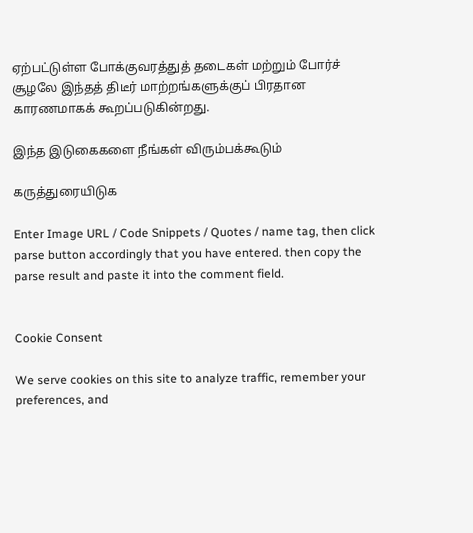ஏற்பட்டுள்ள போக்குவரத்துத் தடைகள் மற்றும் போர்ச் சூழலே இந்தத் திடீர் மாற்றங்களுக்குப் பிரதான காரணமாகக் கூறப்படுகின்றது.

இந்த இடுகைகளை நீங்கள் விரும்பக்கூடும்

கருத்துரையிடுக

Enter Image URL / Code Snippets / Quotes / name tag, then click parse button accordingly that you have entered. then copy the parse result and paste it into the comment field.


Cookie Consent

We serve cookies on this site to analyze traffic, remember your preferences, and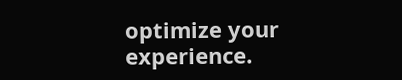optimize your experience.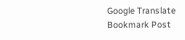Google Translate
Bookmark Post